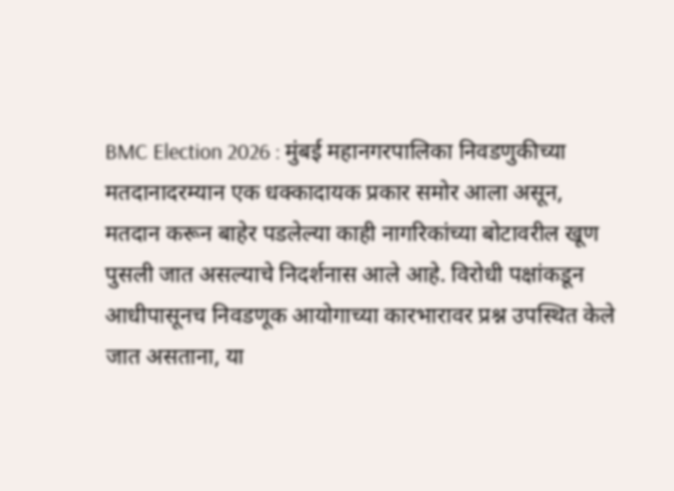BMC Election 2026 : मुंबई महानगरपालिका निवडणुकीच्या मतदानादरम्यान एक धक्कादायक प्रकार समोर आला असून, मतदान करून बाहेर पडलेल्या काही नागरिकांच्या बोटावरील खूण पुसली जात असल्याचे निदर्शनास आले आहे. विरोधी पक्षांकडून आधीपासूनच निवडणूक आयोगाच्या कारभारावर प्रश्न उपस्थित केले जात असताना, या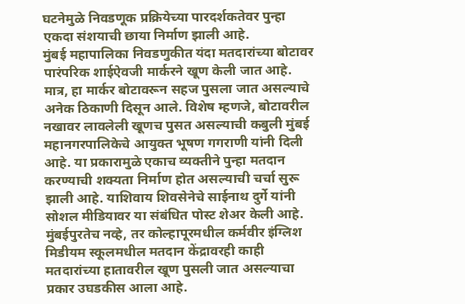घटनेमुळे निवडणूक प्रक्रियेच्या पारदर्शकतेवर पुन्हा एकदा संशयाची छाया निर्माण झाली आहे.
मुंबई महापालिका निवडणुकीत यंदा मतदारांच्या बोटावर पारंपरिक शाईऐवजी मार्करने खूण केली जात आहे. मात्र, हा मार्कर बोटावरून सहज पुसला जात असल्याचे अनेक ठिकाणी दिसून आले. विशेष म्हणजे, बोटावरील नखावर लावलेली खूणच पुसत असल्याची कबुली मुंबई महानगरपालिकेचे आयुक्त भूषण गगराणी यांनी दिली आहे. या प्रकारामुळे एकाच व्यक्तीने पुन्हा मतदान करण्याची शक्यता निर्माण होत असल्याची चर्चा सुरू झाली आहे. याशिवाय शिवसेनेचे साईनाथ दुर्गे यांनी सोशल मीडियावर या संबंधित पोस्ट शेअर केली आहे.
मुंबईपुरतेच नव्हे, तर कोल्हापूरमधील कर्मवीर इंग्लिश मिडीयम स्कूलमधील मतदान केंद्रावरही काही मतदारांच्या हातावरील खूण पुसली जात असल्याचा प्रकार उघडकीस आला आहे.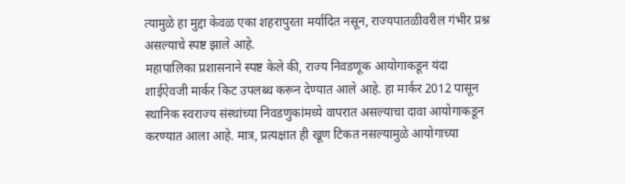त्यामुळे हा मुद्दा केवळ एका शहरापुरता मर्यादित नसून, राज्यपातळीवरील गंभीर प्रश्न असल्याचे स्पष्ट झाले आहे.
महापालिका प्रशासनाने स्पष्ट केले की, राज्य निवडणूक आयोगाकडून यंदा शाईऐवजी मार्कर किट उपलब्ध करून देण्यात आले आहे. हा मार्कर 2012 पासून स्थानिक स्वराज्य संस्थांच्या निवडणुकांमध्ये वापरात असल्याचा दावा आयोगाकडून करण्यात आला आहे. मात्र, प्रत्यक्षात ही खूण टिकत नसल्यामुळे आयोगाच्या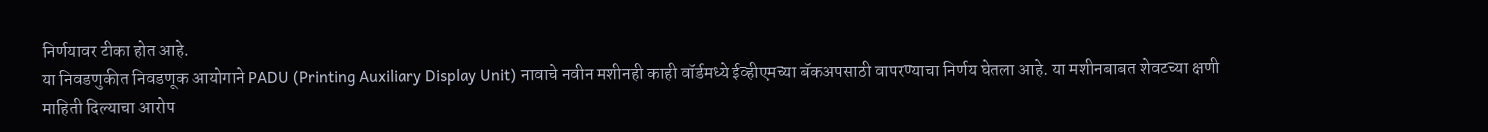निर्णयावर टीका होत आहे.
या निवडणुकीत निवडणूक आयोगाने PADU (Printing Auxiliary Display Unit) नावाचे नवीन मशीनही काही वॉर्डमध्ये ईव्हीएमच्या बॅकअपसाठी वापरण्याचा निर्णय घेतला आहे. या मशीनबाबत शेवटच्या क्षणी माहिती दिल्याचा आरोप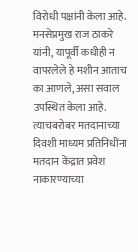विरोधी पक्षांनी केला आहे. मनसेप्रमुख राज ठाकरे यांनी, यापूर्वी कधीही न वापरलेले हे मशीन आताच का आणले, असा सवाल उपस्थित केला आहे. त्याचबरोबर मतदानाच्या दिवशी माध्यम प्रतिनिधींना मतदान केंद्रात प्रवेश नाकारण्याच्या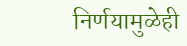निर्णयामुळेही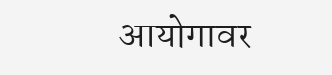आयोगावर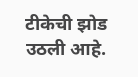टीकेची झोड उठली आहे.